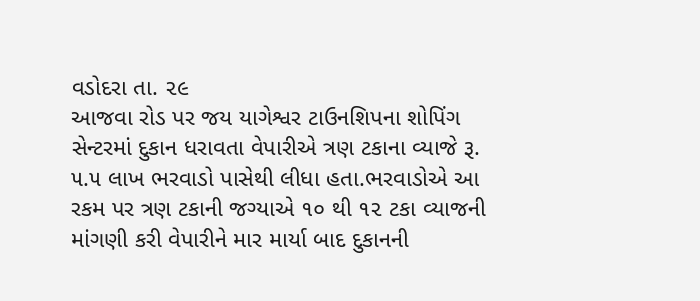વડોદરા તા. ૨૯
આજવા રોડ પર જય યાગેશ્વર ટાઉનશિપના શોપિંગ સેન્ટરમાં દુકાન ધરાવતા વેપારીએ ત્રણ ટકાના વ્યાજે રૂ. ૫.૫ લાખ ભરવાડો પાસેથી લીધા હતા.ભરવાડોએ આ રકમ પર ત્રણ ટકાની જગ્યાએ ૧૦ થી ૧૨ ટકા વ્યાજની માંગણી કરી વેપારીને માર માર્યા બાદ દુકાનની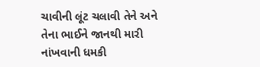ચાવીની લૂંટ ચલાવી તેને અને તેના ભાઈને જાનથી મારી નાંખવાની ધમકી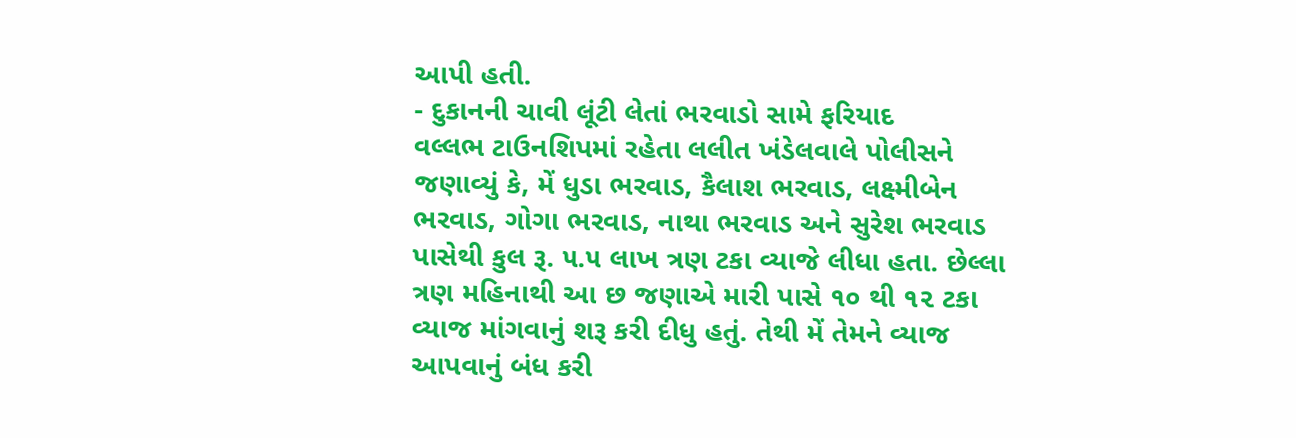આપી હતી.
- દુકાનની ચાવી લૂંટી લેતાં ભરવાડો સામે ફરિયાદ
વલ્લભ ટાઉનશિપમાં રહેતા લલીત ખંડેલવાલે પોલીસને જણાવ્યું કે, મેં ધુડા ભરવાડ, કૈલાશ ભરવાડ, લક્ષ્મીબેન ભરવાડ, ગોગા ભરવાડ, નાથા ભરવાડ અને સુરેશ ભરવાડ પાસેથી કુલ રૂ. ૫.૫ લાખ ત્રણ ટકા વ્યાજે લીધા હતા. છેલ્લા ત્રણ મહિનાથી આ છ જણાએ મારી પાસે ૧૦ થી ૧૨ ટકા વ્યાજ માંગવાનું શરૂ કરી દીધુ હતું. તેથી મેં તેમને વ્યાજ આપવાનું બંધ કરી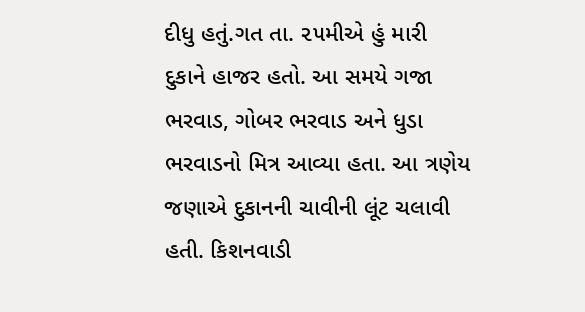દીધુ હતું.ગત તા. ૨૫મીએ હું મારી દુકાને હાજર હતો. આ સમયે ગજા ભરવાડ, ગોબર ભરવાડ અને ધુડા ભરવાડનો મિત્ર આવ્યા હતા. આ ત્રણેય જણાએ દુકાનની ચાવીની લૂંટ ચલાવી હતી. કિશનવાડી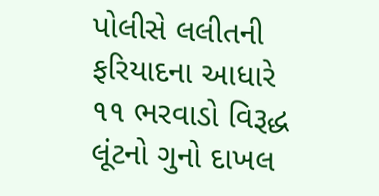પોલીસે લલીતની ફરિયાદના આધારે ૧૧ ભરવાડો વિરૂદ્ધ લૂંટનો ગુનો દાખલ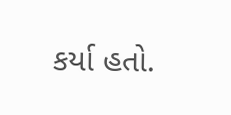કર્યા હતો.